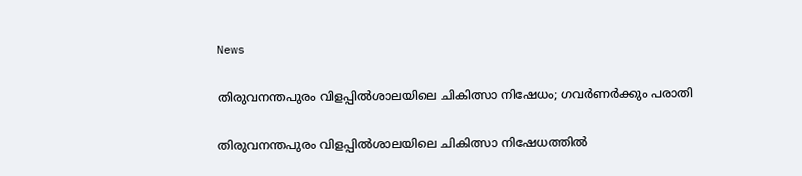News

തിരുവനന്തപുരം വിളപ്പില്‍ശാലയിലെ ചികിത്സാ നിഷേധം; ഗവര്‍ണര്‍ക്കും പരാതി

തിരുവനന്തപുരം വിളപ്പില്‍ശാലയിലെ ചികിത്സാ നിഷേധത്തില്‍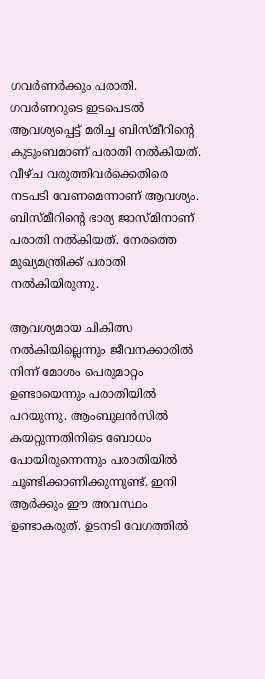ഗവര്‍ണര്‍ക്കും പരാതി. ഗവര്‍ണറുടെ ഇടപെടല്‍ ആവശ്യപ്പെട്ട് മരിച്ച ബിസ്മീറിന്റെ കുടുംബമാണ് പരാതി നല്‍കിയത്. വീഴ്ച വരുത്തിവര്‍ക്കെതിരെ നടപടി വേണമെന്നാണ് ആവശ്യം. ബിസ്മീറിന്റെ ഭാര്യ ജാസ്മിനാണ് പരാതി നല്‍കിയത്. നേരത്തെ മുഖ്യമന്ത്രിക്ക് പരാതി നല്‍കിയിരുന്നു.

ആവശ്യമായ ചികിത്സ നല്‍കിയില്ലെന്നും ജീവനക്കാരില്‍ നിന്ന് മോശം പെരുമാറ്റം ഉണ്ടായെന്നും പരാതിയില്‍ പറയുന്നു. ആംബുലന്‍സില്‍ കയറ്റുന്നതിനിടെ ബോധം പോയിരുന്നെന്നും പരാതിയില്‍ ചൂണ്ടിക്കാണിക്കുന്നുണ്ട്. ഇനി ആര്‍ക്കും ഈ അവസ്ഥം ഉണ്ടാകരുത്. ഉടനടി വേഗത്തില്‍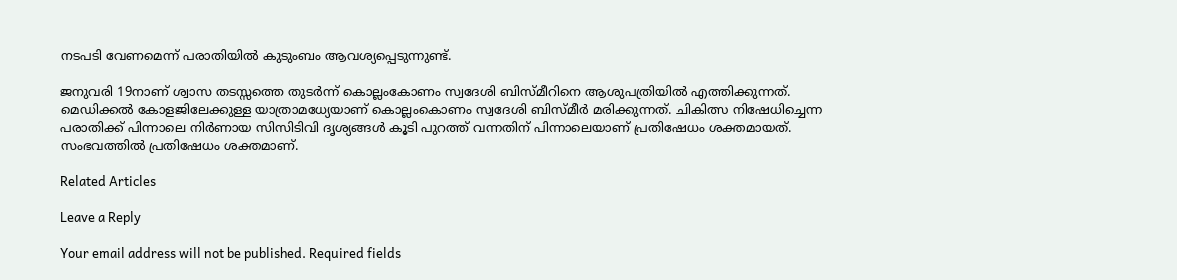നടപടി വേണമെന്ന് പരാതിയില്‍ കുടുംബം ആവശ്യപ്പെടുന്നുണ്ട്.

ജനുവരി 19നാണ് ശ്വാസ തടസ്സത്തെ തുടര്‍ന്ന് കൊല്ലംകോണം സ്വദേശി ബിസ്മീറിനെ ആശുപത്രിയില്‍ എത്തിക്കുന്നത്. മെഡിക്കല്‍ കോളജിലേക്കുള്ള യാത്രാമധ്യേയാണ് കൊല്ലംകൊണം സ്വദേശി ബിസ്മീര്‍ മരിക്കുന്നത്. ചികിത്സ നിഷേധിച്ചെന്ന പരാതിക്ക് പിന്നാലെ നിര്‍ണായ സിസിടിവി ദൃശ്യങ്ങള്‍ കൂടി പുറത്ത് വന്നതിന് പിന്നാലെയാണ് പ്രതിഷേധം ശക്തമായത്. സംഭവത്തില്‍ പ്രതിഷേധം ശക്തമാണ്.

Related Articles

Leave a Reply

Your email address will not be published. Required fields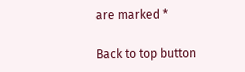are marked *

Back to top button